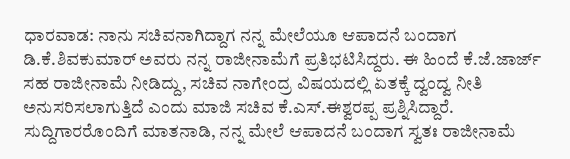ಧಾರವಾಡ: ನಾನು ಸಚಿವನಾಗಿದ್ದಾಗ ನನ್ನ ಮೇಲೆಯೂ ಆಪಾದನೆ ಬಂದಾಗ ಡಿ.ಕೆ.ಶಿವಕುಮಾರ್ ಅವರು ನನ್ನ ರಾಜೀನಾಮೆಗೆ ಪ್ರತಿಭಟಿಸಿದ್ದರು. ಈ ಹಿಂದೆ ಕೆ.ಜೆ.ಜಾರ್ಜ್ ಸಹ ರಾಜೀನಾಮೆ ನೀಡಿದ್ದು, ಸಚಿವ ನಾಗೇಂದ್ರ ವಿಷಯದಲ್ಲಿ ಏತಕ್ಕೆ ದ್ವಂದ್ವ ನೀತಿ ಅನುಸರಿಸಲಾಗುತ್ತಿದೆ ಎಂದು ಮಾಜಿ ಸಚಿವ ಕೆ.ಎಸ್.ಈಶ್ವರಪ್ಪ ಪ್ರಶ್ನಿಸಿದ್ದಾರೆ. ಸುದ್ದಿಗಾರರೊಂದಿಗೆ ಮಾತನಾಡಿ, ನನ್ನ ಮೇಲೆ ಆಪಾದನೆ ಬಂದಾಗ ಸ್ವತಃ ರಾಜೀನಾಮೆ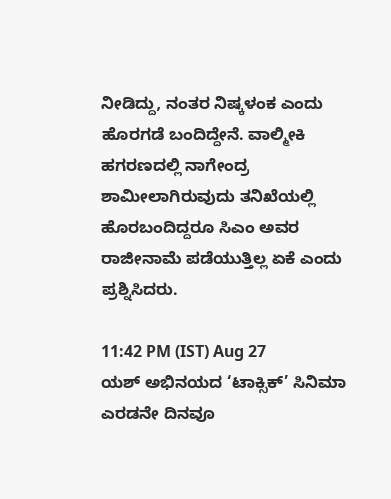ನೀಡಿದ್ದು, ನಂತರ ನಿಷ್ಕಳಂಕ ಎಂದು ಹೊರಗಡೆ ಬಂದಿದ್ದೇನೆ. ವಾಲ್ಮೀಕಿ ಹಗರಣದಲ್ಲಿ ನಾಗೇಂದ್ರ ಶಾಮೀಲಾಗಿರುವುದು ತನಿಖೆಯಲ್ಲಿ ಹೊರಬಂದಿದ್ದರೂ ಸಿಎಂ ಅವರ ರಾಜೀನಾಮೆ ಪಡೆಯುತ್ತಿಲ್ಲ ಏಕೆ ಎಂದು ಪ್ರಶ್ನಿಸಿದರು.

11:42 PM (IST) Aug 27
ಯಶ್ ಅಭಿನಯದ ‘ಟಾಕ್ಸಿಕ್’ ಸಿನಿಮಾ ಎರಡನೇ ದಿನವೂ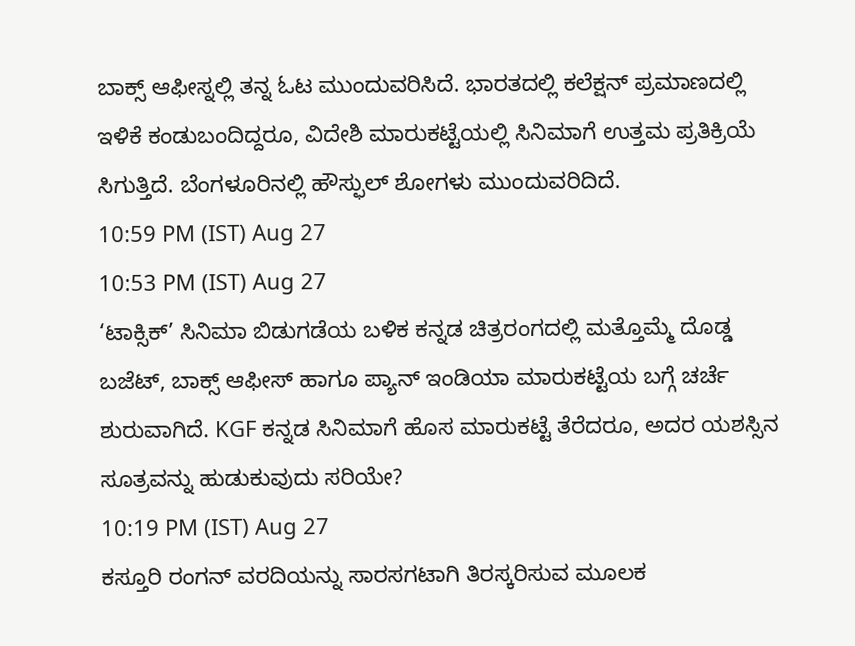ಬಾಕ್ಸ್ ಆಫೀಸ್ನಲ್ಲಿ ತನ್ನ ಓಟ ಮುಂದುವರಿಸಿದೆ. ಭಾರತದಲ್ಲಿ ಕಲೆಕ್ಷನ್ ಪ್ರಮಾಣದಲ್ಲಿ ಇಳಿಕೆ ಕಂಡುಬಂದಿದ್ದರೂ, ವಿದೇಶಿ ಮಾರುಕಟ್ಟೆಯಲ್ಲಿ ಸಿನಿಮಾಗೆ ಉತ್ತಮ ಪ್ರತಿಕ್ರಿಯೆ ಸಿಗುತ್ತಿದೆ. ಬೆಂಗಳೂರಿನಲ್ಲಿ ಹೌಸ್ಫುಲ್ ಶೋಗಳು ಮುಂದುವರಿದಿದೆ.
10:59 PM (IST) Aug 27
10:53 PM (IST) Aug 27
‘ಟಾಕ್ಸಿಕ್’ ಸಿನಿಮಾ ಬಿಡುಗಡೆಯ ಬಳಿಕ ಕನ್ನಡ ಚಿತ್ರರಂಗದಲ್ಲಿ ಮತ್ತೊಮ್ಮೆ ದೊಡ್ಡ ಬಜೆಟ್, ಬಾಕ್ಸ್ ಆಫೀಸ್ ಹಾಗೂ ಪ್ಯಾನ್ ಇಂಡಿಯಾ ಮಾರುಕಟ್ಟೆಯ ಬಗ್ಗೆ ಚರ್ಚೆ ಶುರುವಾಗಿದೆ. KGF ಕನ್ನಡ ಸಿನಿಮಾಗೆ ಹೊಸ ಮಾರುಕಟ್ಟೆ ತೆರೆದರೂ, ಅದರ ಯಶಸ್ಸಿನ ಸೂತ್ರವನ್ನು ಹುಡುಕುವುದು ಸರಿಯೇ?
10:19 PM (IST) Aug 27
ಕಸ್ತೂರಿ ರಂಗನ್ ವರದಿಯನ್ನು ಸಾರಸಗಟಾಗಿ ತಿರಸ್ಕರಿಸುವ ಮೂಲಕ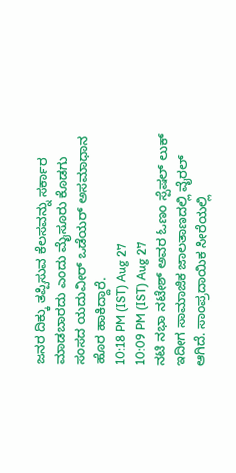ಜನರ ದಿಕ್ಕು ತಪ್ಪಿಸುವ ಕೆಲಸವನ್ನು ಸರ್ಕಾರ ಮಾಡಬಾರದು ಎಂದು ಮೈಸೂರು ಕೊಡಗು ಸಂಸದ ಯದುವೀರ್ ಒಡೆಯರ್ ಅಸಮಾಧಾನ ಹೊರ ಹಾಕಿದ್ದಾರೆ.
10:18 PM (IST) Aug 27
10:09 PM (IST) Aug 27
ನಟಿ ನಭಾ ನಟೇಶ್ ಅವರ ಓಣಂ ಸ್ಪೆಷಲ್ ಲುಕ್ ಇದೀಗ ಸಾಮಾಜಿಕ ಜಾಲತಾಣದಲ್ಲಿ ವೈರಲ್ ಆಗಿದೆ. ಸಾಂಪ್ರದಾಯಿಕ ಸೀರೆಯಲ್ಲಿ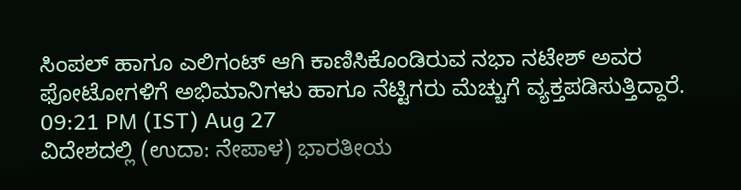ಸಿಂಪಲ್ ಹಾಗೂ ಎಲಿಗಂಟ್ ಆಗಿ ಕಾಣಿಸಿಕೊಂಡಿರುವ ನಭಾ ನಟೇಶ್ ಅವರ ಫೋಟೋಗಳಿಗೆ ಅಭಿಮಾನಿಗಳು ಹಾಗೂ ನೆಟ್ಟಿಗರು ಮೆಚ್ಚುಗೆ ವ್ಯಕ್ತಪಡಿಸುತ್ತಿದ್ದಾರೆ.
09:21 PM (IST) Aug 27
ವಿದೇಶದಲ್ಲಿ (ಉದಾ: ನೇಪಾಳ) ಭಾರತೀಯ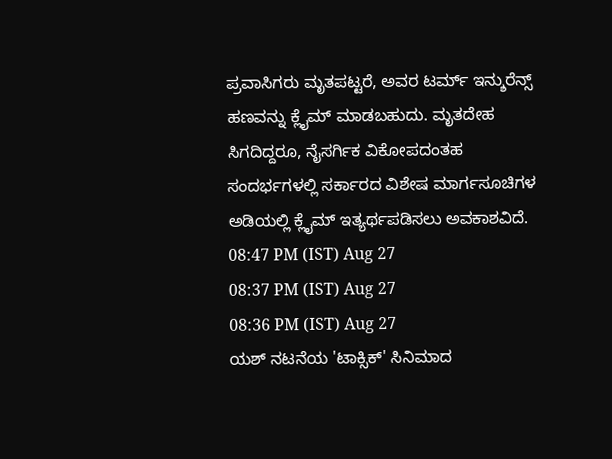ಪ್ರವಾಸಿಗರು ಮೃತಪಟ್ಟರೆ, ಅವರ ಟರ್ಮ್ ಇನ್ಶುರೆನ್ಸ್ ಹಣವನ್ನು ಕ್ಲೈಮ್ ಮಾಡಬಹುದು. ಮೃತದೇಹ ಸಿಗದಿದ್ದರೂ, ನೈಸರ್ಗಿಕ ವಿಕೋಪದಂತಹ ಸಂದರ್ಭಗಳಲ್ಲಿ ಸರ್ಕಾರದ ವಿಶೇಷ ಮಾರ್ಗಸೂಚಿಗಳ ಅಡಿಯಲ್ಲಿ ಕ್ಲೈಮ್ ಇತ್ಯರ್ಥಪಡಿಸಲು ಅವಕಾಶವಿದೆ.
08:47 PM (IST) Aug 27
08:37 PM (IST) Aug 27
08:36 PM (IST) Aug 27
ಯಶ್ ನಟನೆಯ 'ಟಾಕ್ಸಿಕ್' ಸಿನಿಮಾದ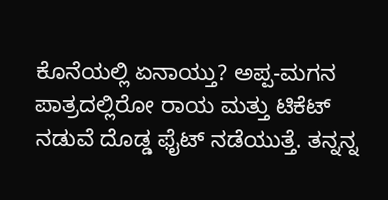ಕೊನೆಯಲ್ಲಿ ಏನಾಯ್ತು? ಅಪ್ಪ-ಮಗನ ಪಾತ್ರದಲ್ಲಿರೋ ರಾಯ ಮತ್ತು ಟಿಕೆಟ್ ನಡುವೆ ದೊಡ್ಡ ಫೈಟ್ ನಡೆಯುತ್ತೆ. ತನ್ನನ್ನ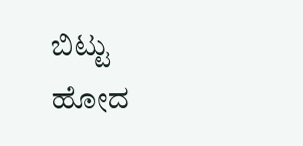ಬಿಟ್ಟು ಹೋದ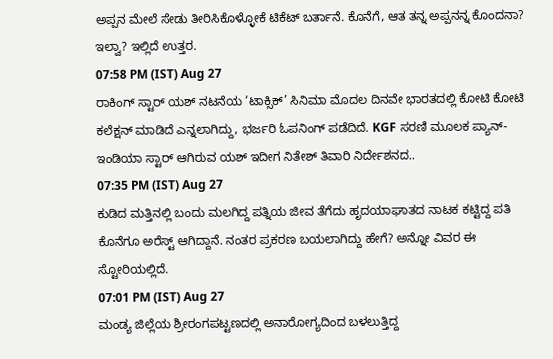ಅಪ್ಪನ ಮೇಲೆ ಸೇಡು ತೀರಿಸಿಕೊಳ್ಳೋಕೆ ಟಿಕೆಟ್ ಬರ್ತಾನೆ. ಕೊನೆಗೆ, ಆತ ತನ್ನ ಅಪ್ಪನನ್ನ ಕೊಂದನಾ? ಇಲ್ವಾ? ಇಲ್ಲಿದೆ ಉತ್ತರ.
07:58 PM (IST) Aug 27
ರಾಕಿಂಗ್ ಸ್ಟಾರ್ ಯಶ್ ನಟನೆಯ ‘ಟಾಕ್ಸಿಕ್’ ಸಿನಿಮಾ ಮೊದಲ ದಿನವೇ ಭಾರತದಲ್ಲಿ ಕೋಟಿ ಕೋಟಿ ಕಲೆಕ್ಷನ್ ಮಾಡಿದೆ ಎನ್ನಲಾಗಿದ್ದು, ಭರ್ಜರಿ ಓಪನಿಂಗ್ ಪಡೆದಿದೆ. KGF ಸರಣಿ ಮೂಲಕ ಪ್ಯಾನ್-ಇಂಡಿಯಾ ಸ್ಟಾರ್ ಆಗಿರುವ ಯಶ್ ಇದೀಗ ನಿತೇಶ್ ತಿವಾರಿ ನಿರ್ದೇಶನದ..
07:35 PM (IST) Aug 27
ಕುಡಿದ ಮತ್ತಿನಲ್ಲಿ ಬಂದು ಮಲಗಿದ್ದ ಪತ್ನಿಯ ಜೀವ ತೆಗೆದು ಹೃದಯಾಘಾತದ ನಾಟಕ ಕಟ್ಟಿದ್ದ ಪತಿ ಕೊನೆಗೂ ಅರೆಸ್ಟ್ ಆಗಿದ್ದಾನೆ. ನಂತರ ಪ್ರಕರಣ ಬಯಲಾಗಿದ್ದು ಹೇಗೆ? ಅನ್ನೋ ವಿವರ ಈ ಸ್ಟೋರಿಯಲ್ಲಿದೆ.
07:01 PM (IST) Aug 27
ಮಂಡ್ಯ ಜಿಲ್ಲೆಯ ಶ್ರೀರಂಗಪಟ್ಟಣದಲ್ಲಿ ಅನಾರೋಗ್ಯದಿಂದ ಬಳಲುತ್ತಿದ್ದ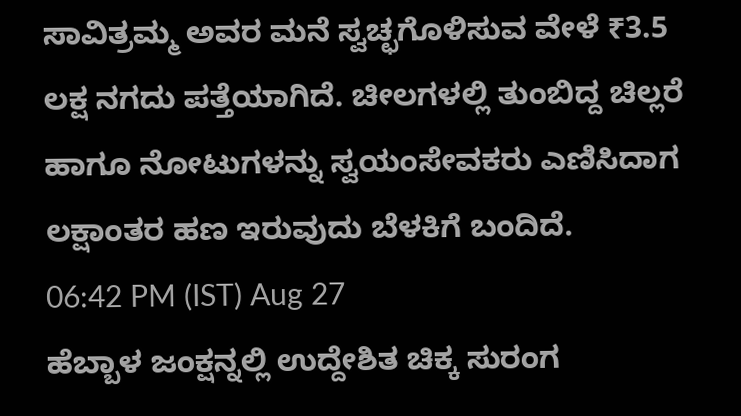ಸಾವಿತ್ರಮ್ಮ ಅವರ ಮನೆ ಸ್ವಚ್ಛಗೊಳಿಸುವ ವೇಳೆ ₹3.5 ಲಕ್ಷ ನಗದು ಪತ್ತೆಯಾಗಿದೆ. ಚೀಲಗಳಲ್ಲಿ ತುಂಬಿದ್ದ ಚಿಲ್ಲರೆ ಹಾಗೂ ನೋಟುಗಳನ್ನು ಸ್ವಯಂಸೇವಕರು ಎಣಿಸಿದಾಗ ಲಕ್ಷಾಂತರ ಹಣ ಇರುವುದು ಬೆಳಕಿಗೆ ಬಂದಿದೆ.
06:42 PM (IST) Aug 27
ಹೆಬ್ಬಾಳ ಜಂಕ್ಷನ್ನಲ್ಲಿ ಉದ್ದೇಶಿತ ಚಿಕ್ಕ ಸುರಂಗ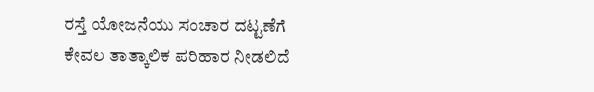ರಸ್ತೆ ಯೋಜನೆಯು ಸಂಚಾರ ದಟ್ಟಣೆಗೆ ಕೇವಲ ತಾತ್ಕಾಲಿಕ ಪರಿಹಾರ ನೀಡಲಿದೆ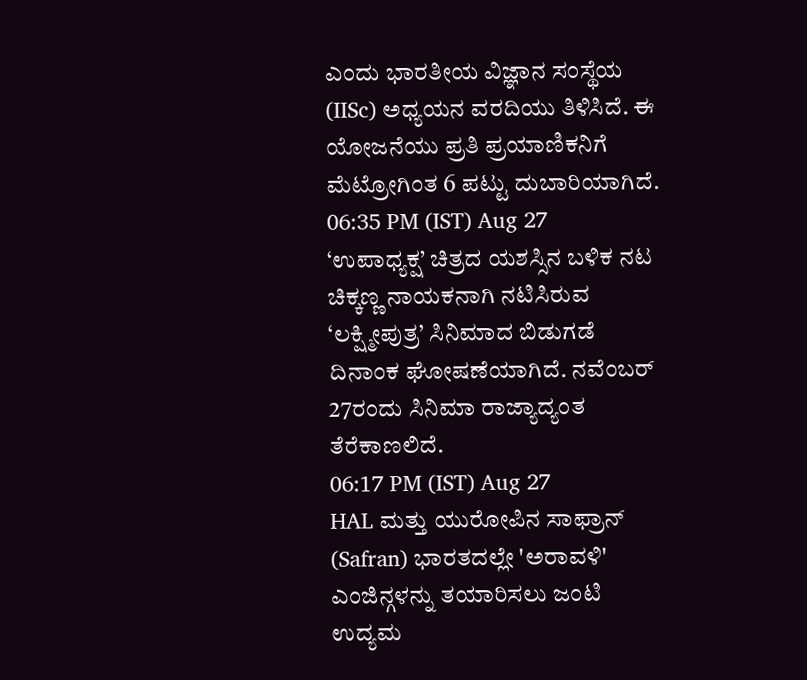ಎಂದು ಭಾರತೀಯ ವಿಜ್ಞಾನ ಸಂಸ್ಥೆಯ (IISc) ಅಧ್ಯಯನ ವರದಿಯು ತಿಳಿಸಿದೆ. ಈ ಯೋಜನೆಯು ಪ್ರತಿ ಪ್ರಯಾಣಿಕನಿಗೆ ಮೆಟ್ರೋಗಿಂತ 6 ಪಟ್ಟು ದುಬಾರಿಯಾಗಿದೆ.
06:35 PM (IST) Aug 27
‘ಉಪಾಧ್ಯಕ್ಷ’ ಚಿತ್ರದ ಯಶಸ್ಸಿನ ಬಳಿಕ ನಟ ಚಿಕ್ಕಣ್ಣ ನಾಯಕನಾಗಿ ನಟಿಸಿರುವ ‘ಲಕ್ಷ್ಮೀಪುತ್ರ’ ಸಿನಿಮಾದ ಬಿಡುಗಡೆ ದಿನಾಂಕ ಘೋಷಣೆಯಾಗಿದೆ. ನವೆಂಬರ್ 27ರಂದು ಸಿನಿಮಾ ರಾಜ್ಯಾದ್ಯಂತ ತೆರೆಕಾಣಲಿದೆ.
06:17 PM (IST) Aug 27
HAL ಮತ್ತು ಯುರೋಪಿನ ಸಾಫ್ರಾನ್ (Safran) ಭಾರತದಲ್ಲೇ 'ಅರಾವಳಿ' ಎಂಜಿನ್ಗಳನ್ನು ತಯಾರಿಸಲು ಜಂಟಿ ಉದ್ಯಮ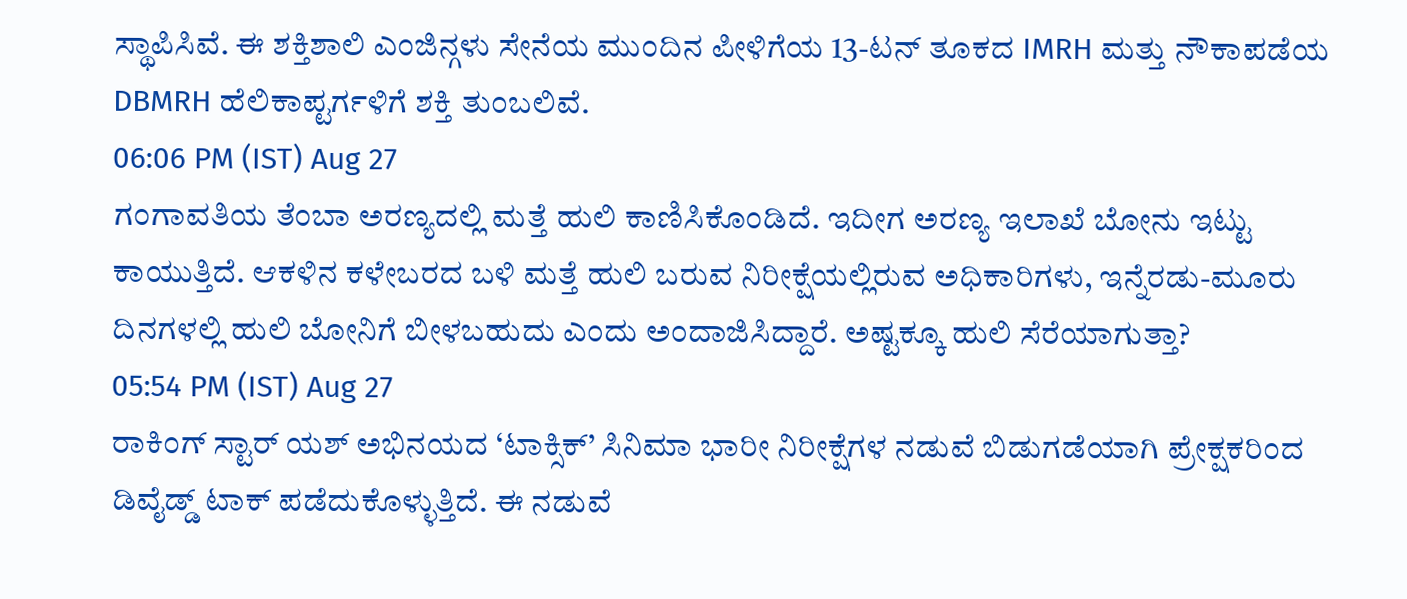ಸ್ಥಾಪಿಸಿವೆ. ಈ ಶಕ್ತಿಶಾಲಿ ಎಂಜಿನ್ಗಳು ಸೇನೆಯ ಮುಂದಿನ ಪೀಳಿಗೆಯ 13-ಟನ್ ತೂಕದ IMRH ಮತ್ತು ನೌಕಾಪಡೆಯ DBMRH ಹೆಲಿಕಾಪ್ಟರ್ಗಳಿಗೆ ಶಕ್ತಿ ತುಂಬಲಿವೆ.
06:06 PM (IST) Aug 27
ಗಂಗಾವತಿಯ ತೆಂಬಾ ಅರಣ್ಯದಲ್ಲಿ ಮತ್ತೆ ಹುಲಿ ಕಾಣಿಸಿಕೊಂಡಿದೆ. ಇದೀಗ ಅರಣ್ಯ ಇಲಾಖೆ ಬೋನು ಇಟ್ಟು ಕಾಯುತ್ತಿದೆ. ಆಕಳಿನ ಕಳೇಬರದ ಬಳಿ ಮತ್ತೆ ಹುಲಿ ಬರುವ ನಿರೀಕ್ಷೆಯಲ್ಲಿರುವ ಅಧಿಕಾರಿಗಳು, ಇನ್ನೆರಡು-ಮೂರು ದಿನಗಳಲ್ಲಿ ಹುಲಿ ಬೋನಿಗೆ ಬೀಳಬಹುದು ಎಂದು ಅಂದಾಜಿಸಿದ್ದಾರೆ. ಅಷ್ಟಕ್ಕೂ ಹುಲಿ ಸೆರೆಯಾಗುತ್ತಾ?
05:54 PM (IST) Aug 27
ರಾಕಿಂಗ್ ಸ್ಟಾರ್ ಯಶ್ ಅಭಿನಯದ ‘ಟಾಕ್ಸಿಕ್’ ಸಿನಿಮಾ ಭಾರೀ ನಿರೀಕ್ಷೆಗಳ ನಡುವೆ ಬಿಡುಗಡೆಯಾಗಿ ಪ್ರೇಕ್ಷಕರಿಂದ ಡಿವೈಡ್ಡ್ ಟಾಕ್ ಪಡೆದುಕೊಳ್ಳುತ್ತಿದೆ. ಈ ನಡುವೆ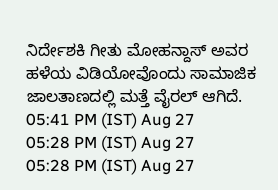ನಿರ್ದೇಶಕಿ ಗೀತು ಮೋಹನ್ದಾಸ್ ಅವರ ಹಳೆಯ ವಿಡಿಯೋವೊಂದು ಸಾಮಾಜಿಕ ಜಾಲತಾಣದಲ್ಲಿ ಮತ್ತೆ ವೈರಲ್ ಆಗಿದೆ.
05:41 PM (IST) Aug 27
05:28 PM (IST) Aug 27
05:28 PM (IST) Aug 27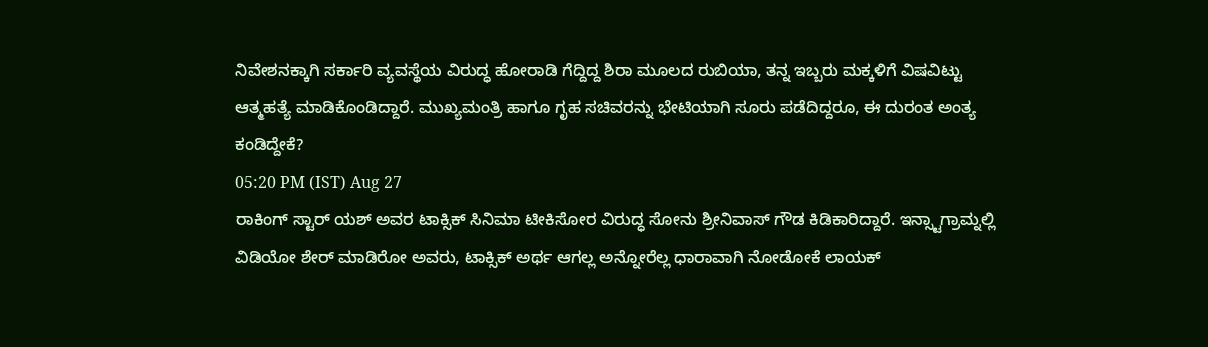ನಿವೇಶನಕ್ಕಾಗಿ ಸರ್ಕಾರಿ ವ್ಯವಸ್ಥೆಯ ವಿರುದ್ಧ ಹೋರಾಡಿ ಗೆದ್ದಿದ್ದ ಶಿರಾ ಮೂಲದ ರುಬಿಯಾ, ತನ್ನ ಇಬ್ಬರು ಮಕ್ಕಳಿಗೆ ವಿಷವಿಟ್ಟು ಆತ್ಮಹತ್ಯೆ ಮಾಡಿಕೊಂಡಿದ್ದಾರೆ. ಮುಖ್ಯಮಂತ್ರಿ ಹಾಗೂ ಗೃಹ ಸಚಿವರನ್ನು ಭೇಟಿಯಾಗಿ ಸೂರು ಪಡೆದಿದ್ದರೂ, ಈ ದುರಂತ ಅಂತ್ಯ ಕಂಡಿದ್ದೇಕೆ?
05:20 PM (IST) Aug 27
ರಾಕಿಂಗ್ ಸ್ಟಾರ್ ಯಶ್ ಅವರ ಟಾಕ್ಸಿಕ್ ಸಿನಿಮಾ ಟೀಕಿಸೋರ ವಿರುದ್ಧ ಸೋನು ಶ್ರೀನಿವಾಸ್ ಗೌಡ ಕಿಡಿಕಾರಿದ್ದಾರೆ. ಇನ್ಸ್ಟಾಗ್ರಾಮ್ನಲ್ಲಿ ವಿಡಿಯೋ ಶೇರ್ ಮಾಡಿರೋ ಅವರು, ಟಾಕ್ಸಿಕ್ ಅರ್ಥ ಆಗಲ್ಲ ಅನ್ನೋರೆಲ್ಲ ಧಾರಾವಾಗಿ ನೋಡೋಕೆ ಲಾಯಕ್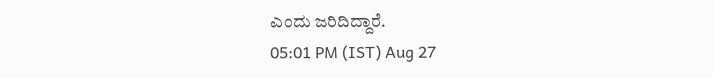ಎಂದು ಜರಿದಿದ್ದಾರೆ.
05:01 PM (IST) Aug 27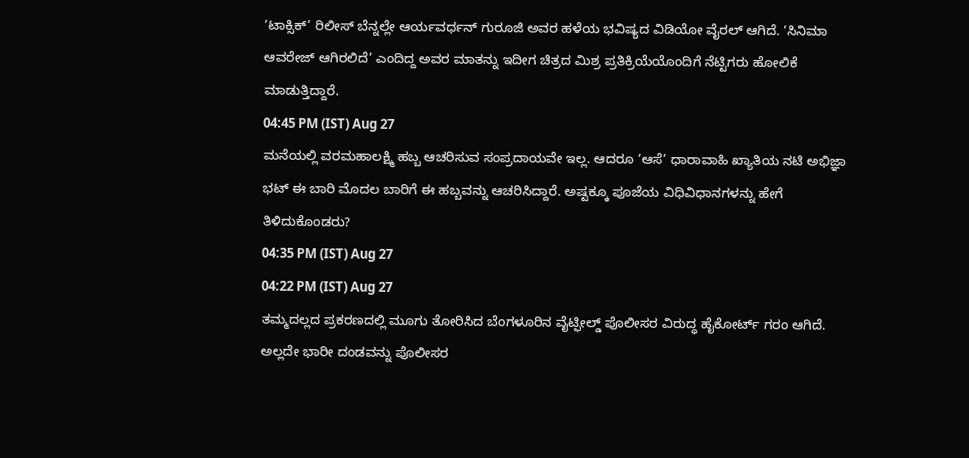‘ಟಾಕ್ಸಿಕ್’ ರಿಲೀಸ್ ಬೆನ್ನಲ್ಲೇ ಆರ್ಯವರ್ಧನ್ ಗುರೂಜಿ ಅವರ ಹಳೆಯ ಭವಿಷ್ಯದ ವಿಡಿಯೋ ವೈರಲ್ ಆಗಿದೆ. ‘ಸಿನಿಮಾ ಆವರೇಜ್ ಆಗಿರಲಿದೆ’ ಎಂದಿದ್ದ ಅವರ ಮಾತನ್ನು ಇದೀಗ ಚಿತ್ರದ ಮಿಶ್ರ ಪ್ರತಿಕ್ರಿಯೆಯೊಂದಿಗೆ ನೆಟ್ಟಿಗರು ಹೋಲಿಕೆ ಮಾಡುತ್ತಿದ್ದಾರೆ.
04:45 PM (IST) Aug 27
ಮನೆಯಲ್ಲಿ ವರಮಹಾಲಕ್ಷ್ಮಿ ಹಬ್ಬ ಆಚರಿಸುವ ಸಂಪ್ರದಾಯವೇ ಇಲ್ಲ. ಆದರೂ ‘ಆಸೆ’ ಧಾರಾವಾಹಿ ಖ್ಯಾತಿಯ ನಟಿ ಅಭಿಜ್ಞಾ ಭಟ್ ಈ ಬಾರಿ ಮೊದಲ ಬಾರಿಗೆ ಈ ಹಬ್ಬವನ್ನು ಆಚರಿಸಿದ್ದಾರೆ. ಅಷ್ಟಕ್ಕೂ ಪೂಜೆಯ ವಿಧಿವಿಧಾನಗಳನ್ನು ಹೇಗೆ ತಿಳಿದುಕೊಂಡರು?
04:35 PM (IST) Aug 27
04:22 PM (IST) Aug 27
ತಮ್ಮದಲ್ಲದ ಪ್ರಕರಣದಲ್ಲಿ ಮೂಗು ತೋರಿಸಿದ ಬೆಂಗಳೂರಿನ ವೈಟ್ಫೀಲ್ಡ್ ಪೊಲೀಸರ ವಿರುದ್ಧ ಹೈಕೋರ್ಟ್ ಗರಂ ಆಗಿದೆ. ಅಲ್ಲದೇ ಭಾರೀ ದಂಡವನ್ನು ಪೊಲೀಸರ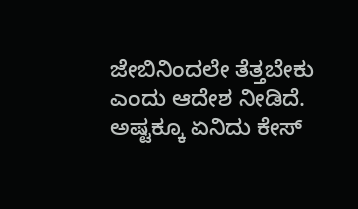ಜೇಬಿನಿಂದಲೇ ತೆತ್ತಬೇಕು ಎಂದು ಆದೇಶ ನೀಡಿದೆ. ಅಷ್ಟಕ್ಕೂ ಏನಿದು ಕೇಸ್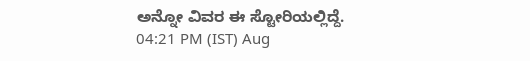ಅನ್ನೋ ವಿವರ ಈ ಸ್ಟೋರಿಯಲ್ಲಿದ್ದೆ.
04:21 PM (IST) Aug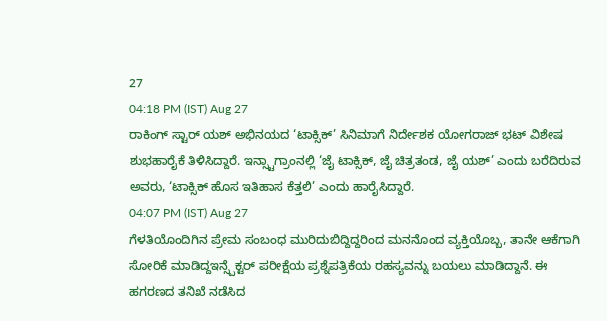27
04:18 PM (IST) Aug 27
ರಾಕಿಂಗ್ ಸ್ಟಾರ್ ಯಶ್ ಅಭಿನಯದ ‘ಟಾಕ್ಸಿಕ್’ ಸಿನಿಮಾಗೆ ನಿರ್ದೇಶಕ ಯೋಗರಾಜ್ ಭಟ್ ವಿಶೇಷ ಶುಭಹಾರೈಕೆ ತಿಳಿಸಿದ್ದಾರೆ. ಇನ್ಸ್ಟಾಗ್ರಾಂನಲ್ಲಿ ‘ಜೈ ಟಾಕ್ಸಿಕ್, ಜೈ ಚಿತ್ರತಂಡ, ಜೈ ಯಶ್’ ಎಂದು ಬರೆದಿರುವ ಅವರು, ‘ಟಾಕ್ಸಿಕ್ ಹೊಸ ಇತಿಹಾಸ ಕೆತ್ತಲಿ’ ಎಂದು ಹಾರೈಸಿದ್ದಾರೆ.
04:07 PM (IST) Aug 27
ಗೆಳತಿಯೊಂದಿಗಿನ ಪ್ರೇಮ ಸಂಬಂಧ ಮುರಿದುಬಿದ್ದಿದ್ದರಿಂದ ಮನನೊಂದ ವ್ಯಕ್ತಿಯೊಬ್ಬ, ತಾನೇ ಆಕೆಗಾಗಿ ಸೋರಿಕೆ ಮಾಡಿದ್ದಇನ್ಸ್ಪೆಕ್ಟರ್ ಪರೀಕ್ಷೆಯ ಪ್ರಶ್ನೆಪತ್ರಿಕೆಯ ರಹಸ್ಯವನ್ನು ಬಯಲು ಮಾಡಿದ್ದಾನೆ. ಈ ಹಗರಣದ ತನಿಖೆ ನಡೆಸಿದ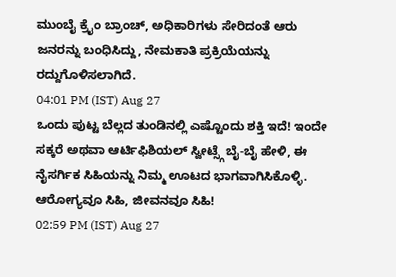ಮುಂಬೈ ಕ್ರೈಂ ಬ್ರಾಂಚ್, ಅಧಿಕಾರಿಗಳು ಸೇರಿದಂತೆ ಆರು ಜನರನ್ನು ಬಂಧಿಸಿದ್ದು, ನೇಮಕಾತಿ ಪ್ರಕ್ರಿಯೆಯನ್ನು ರದ್ದುಗೊಳಿಸಲಾಗಿದೆ.
04:01 PM (IST) Aug 27
ಒಂದು ಪುಟ್ಟ ಬೆಲ್ಲದ ತುಂಡಿನಲ್ಲಿ ಎಷ್ಟೊಂದು ಶಕ್ತಿ ಇದೆ! ಇಂದೇ ಸಕ್ಕರೆ ಅಥವಾ ಆರ್ಟಿಫಿಶಿಯಲ್ ಸ್ವೀಟ್ಸ್ಗೆ ಬೈ-ಬೈ ಹೇಳಿ, ಈ ನೈಸರ್ಗಿಕ ಸಿಹಿಯನ್ನು ನಿಮ್ಮ ಊಟದ ಭಾಗವಾಗಿಸಿಕೊಳ್ಳಿ. ಆರೋಗ್ಯವೂ ಸಿಹಿ, ಜೀವನವೂ ಸಿಹಿ!
02:59 PM (IST) Aug 27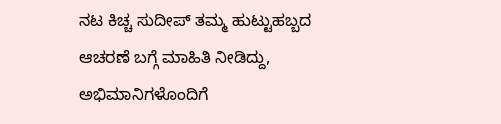ನಟ ಕಿಚ್ಚ ಸುದೀಪ್ ತಮ್ಮ ಹುಟ್ಟುಹಬ್ಬದ ಆಚರಣೆ ಬಗ್ಗೆ ಮಾಹಿತಿ ನೀಡಿದ್ದು, ಅಭಿಮಾನಿಗಳೊಂದಿಗೆ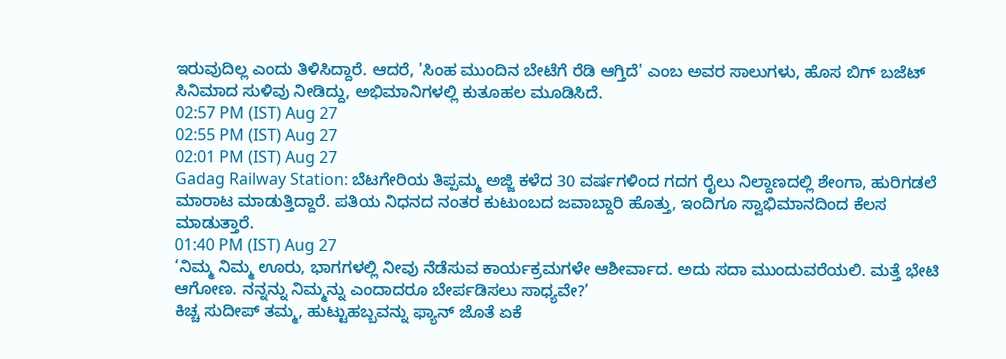ಇರುವುದಿಲ್ಲ ಎಂದು ತಿಳಿಸಿದ್ದಾರೆ. ಆದರೆ, 'ಸಿಂಹ ಮುಂದಿನ ಬೇಟೆಗೆ ರೆಡಿ ಆಗ್ತಿದೆ' ಎಂಬ ಅವರ ಸಾಲುಗಳು, ಹೊಸ ಬಿಗ್ ಬಜೆಟ್ ಸಿನಿಮಾದ ಸುಳಿವು ನೀಡಿದ್ದು, ಅಭಿಮಾನಿಗಳಲ್ಲಿ ಕುತೂಹಲ ಮೂಡಿಸಿದೆ.
02:57 PM (IST) Aug 27
02:55 PM (IST) Aug 27
02:01 PM (IST) Aug 27
Gadag Railway Station: ಬೆಟಗೇರಿಯ ತಿಪ್ಪಮ್ಮ ಅಜ್ಜಿ ಕಳೆದ 30 ವರ್ಷಗಳಿಂದ ಗದಗ ರೈಲು ನಿಲ್ದಾಣದಲ್ಲಿ ಶೇಂಗಾ, ಹುರಿಗಡಲೆ ಮಾರಾಟ ಮಾಡುತ್ತಿದ್ದಾರೆ. ಪತಿಯ ನಿಧನದ ನಂತರ ಕುಟುಂಬದ ಜವಾಬ್ದಾರಿ ಹೊತ್ತು, ಇಂದಿಗೂ ಸ್ವಾಭಿಮಾನದಿಂದ ಕೆಲಸ ಮಾಡುತ್ತಾರೆ.
01:40 PM (IST) Aug 27
‘ನಿಮ್ಮ ನಿಮ್ಮ ಊರು, ಭಾಗಗಳಲ್ಲಿ ನೀವು ನೆಡೆಸುವ ಕಾರ್ಯಕ್ರಮಗಳೇ ಆಶೀರ್ವಾದ. ಅದು ಸದಾ ಮುಂದುವರೆಯಲಿ. ಮತ್ತೆ ಭೇಟಿ ಆಗೋಣ. ನನ್ನನ್ನು ನಿಮ್ಮನ್ನು ಎಂದಾದರೂ ಬೇರ್ಪಡಿಸಲು ಸಾಧ್ಯವೇ?’
ಕಿಚ್ಚ ಸುದೀಪ್ ತಮ್ಮ, ಹುಟ್ಟುಹಬ್ಬವನ್ನು ಫ್ಯಾನ್ ಜೊತೆ ಏಕೆ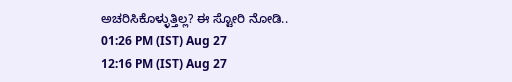ಅಚರಿಸಿಕೊಳ್ಳುತ್ತಿಲ್ಲ? ಈ ಸ್ಟೋರಿ ನೋಡಿ..
01:26 PM (IST) Aug 27
12:16 PM (IST) Aug 27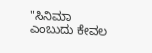"ಸಿನಿಮಾ ಎಂಬುದು ಕೇವಲ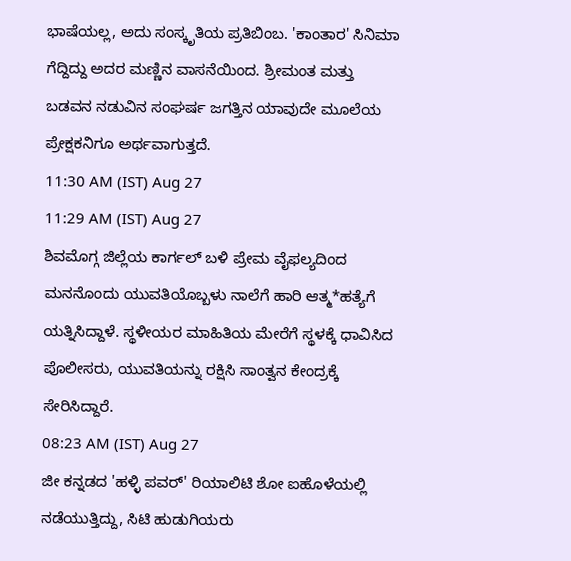ಭಾಷೆಯಲ್ಲ, ಅದು ಸಂಸ್ಕೃತಿಯ ಪ್ರತಿಬಿಂಬ. 'ಕಾಂತಾರ' ಸಿನಿಮಾ ಗೆದ್ದಿದ್ದು ಅದರ ಮಣ್ಣಿನ ವಾಸನೆಯಿಂದ. ಶ್ರೀಮಂತ ಮತ್ತು ಬಡವನ ನಡುವಿನ ಸಂಘರ್ಷ ಜಗತ್ತಿನ ಯಾವುದೇ ಮೂಲೆಯ ಪ್ರೇಕ್ಷಕನಿಗೂ ಅರ್ಥವಾಗುತ್ತದೆ.
11:30 AM (IST) Aug 27
11:29 AM (IST) Aug 27
ಶಿವಮೊಗ್ಗ ಜಿಲ್ಲೆಯ ಕಾರ್ಗಲ್ ಬಳಿ ಪ್ರೇಮ ವೈಫಲ್ಯದಿಂದ ಮನನೊಂದು ಯುವತಿಯೊಬ್ಬಳು ನಾಲೆಗೆ ಹಾರಿ ಆತ್ಮ*ಹತ್ಯೆಗೆ ಯತ್ನಿಸಿದ್ದಾಳೆ. ಸ್ಥಳೀಯರ ಮಾಹಿತಿಯ ಮೇರೆಗೆ ಸ್ಥಳಕ್ಕೆ ಧಾವಿಸಿದ ಪೊಲೀಸರು, ಯುವತಿಯನ್ನು ರಕ್ಷಿಸಿ ಸಾಂತ್ವನ ಕೇಂದ್ರಕ್ಕೆ ಸೇರಿಸಿದ್ದಾರೆ.
08:23 AM (IST) Aug 27
ಜೀ ಕನ್ನಡದ 'ಹಳ್ಳಿ ಪವರ್' ರಿಯಾಲಿಟಿ ಶೋ ಐಹೊಳೆಯಲ್ಲಿ ನಡೆಯುತ್ತಿದ್ದು, ಸಿಟಿ ಹುಡುಗಿಯರು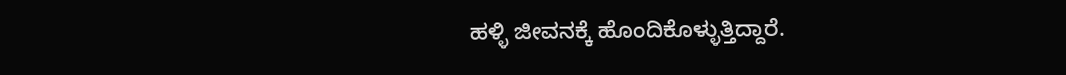ಹಳ್ಳಿ ಜೀವನಕ್ಕೆ ಹೊಂದಿಕೊಳ್ಳುತ್ತಿದ್ದಾರೆ.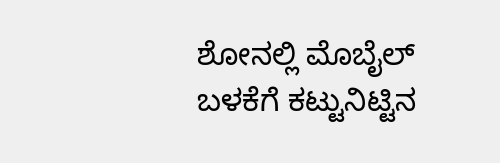ಶೋನಲ್ಲಿ ಮೊಬೈಲ್ ಬಳಕೆಗೆ ಕಟ್ಟುನಿಟ್ಟಿನ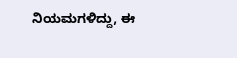ನಿಯಮಗಳಿದ್ದು, ಈ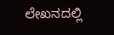ಲೇಖನದಲ್ಲಿ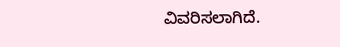ವಿವರಿಸಲಾಗಿದೆ.